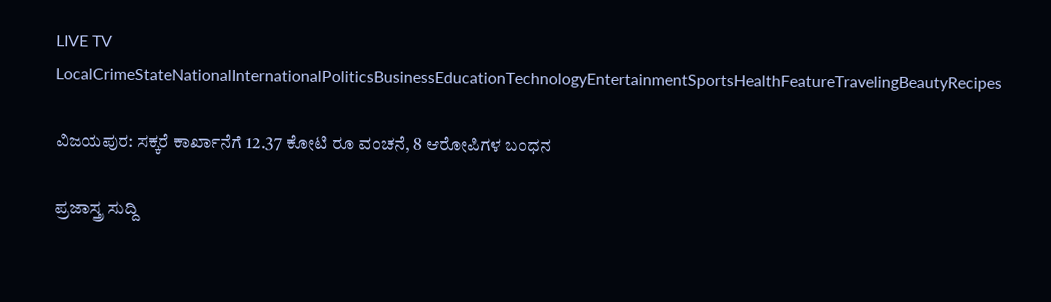LIVE TV LocalCrimeStateNationalInternationalPoliticsBusinessEducationTechnologyEntertainmentSportsHealthFeatureTravelingBeautyRecipes

ವಿಜಯಪುರ: ಸಕ್ಕರೆ ಕಾರ್ಖಾನೆಗೆ 12.37 ಕೋಟಿ ರೂ ವಂಚನೆ, 8 ಆರೋಪಿಗಳ ಬಂಧನ

ಪ್ರಜಾಸ್ತ್ರ ಸುದ್ದಿ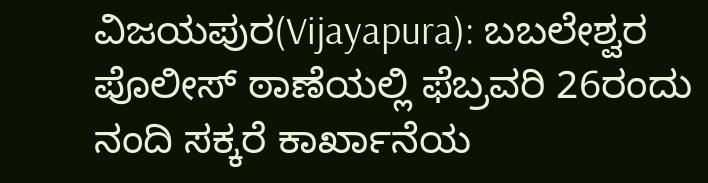ವಿಜಯಪುರ(Vijayapura): ಬಬಲೇಶ್ವರ ಪೊಲೀಸ್ ಠಾಣೆಯಲ್ಲಿ ಫೆಬ್ರವರಿ 26ರಂದು ನಂದಿ ಸಕ್ಕರೆ ಕಾರ್ಖಾನೆಯ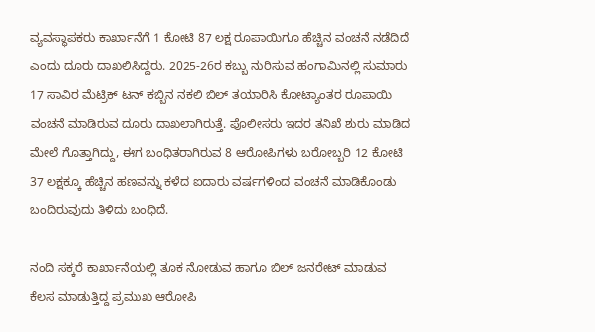ವ್ಯವಸ್ಥಾಪಕರು ಕಾರ್ಖಾನೆಗೆ 1 ಕೋಟಿ 87 ಲಕ್ಷ ರೂಪಾಯಿಗೂ ಹೆಚ್ಚಿನ ವಂಚನೆ ನಡೆದಿದೆ ಎಂದು ದೂರು ದಾಖಲಿಸಿದ್ದರು. 2025-26ರ ಕಬ್ಬು ನುರಿಸುವ ಹಂಗಾಮಿನಲ್ಲಿ ಸುಮಾರು 17 ಸಾವಿರ ಮೆಟ್ರಿಕ್ ಟನ್ ಕಬ್ಬಿನ ನಕಲಿ ಬಿಲ್ ತಯಾರಿಸಿ ಕೋಟ್ಯಾಂತರ ರೂಪಾಯಿ ವಂಚನೆ ಮಾಡಿರುವ ದೂರು ದಾಖಲಾಗಿರುತ್ತೆ. ಪೊಲೀಸರು ಇದರ ತನಿಖೆ ಶುರು ಮಾಡಿದ ಮೇಲೆ ಗೊತ್ತಾಗಿದ್ದು, ಈಗ ಬಂಧಿತರಾಗಿರುವ 8 ಆರೋಪಿಗಳು ಬರೋಬ್ಬರಿ 12 ಕೋಟಿ 37 ಲಕ್ಷಕ್ಕೂ ಹೆಚ್ಚಿನ ಹಣವನ್ನು ಕಳೆದ ಐದಾರು ವರ್ಷಗಳಿಂದ ವಂಚನೆ ಮಾಡಿಕೊಂಡು ಬಂದಿರುವುದು ತಿಳಿದು ಬಂಧಿದೆ.

ನಂದಿ ಸಕ್ಕರೆ ಕಾರ್ಖಾನೆಯಲ್ಲಿ ತೂಕ ನೋಡುವ ಹಾಗೂ ಬಿಲ್ ಜನರೇಟ್ ಮಾಡುವ ಕೆಲಸ ಮಾಡುತ್ತಿದ್ದ ಪ್ರಮುಖ ಆರೋಪಿ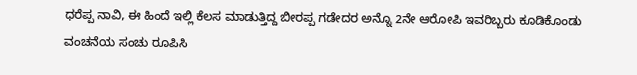ಧರೆಪ್ಪ ನಾವಿ, ಈ ಹಿಂದೆ ಇಲ್ಲಿ ಕೆಲಸ ಮಾಡುತ್ತಿದ್ದ ಬೀರಪ್ಪ ಗಡೇದರ ಅನ್ನೊ 2ನೇ ಆರೋಪಿ ಇವರಿಬ್ಬರು ಕೂಡಿಕೊಂಡು ವಂಚನೆಯ ಸಂಚು ರೂಪಿಸಿ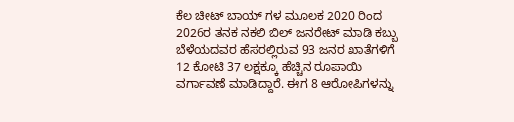ಕೆಲ ಚೀಟ್ ಬಾಯ್ ಗಳ ಮೂಲಕ 2020 ರಿಂದ 2026ರ ತನಕ ನಕಲಿ ಬಿಲ್ ಜನರೇಟ್ ಮಾಡಿ ಕಬ್ಬು ಬೆಳೆಯದವರ ಹೆಸರಲ್ಲಿರುವ 93 ಜನರ ಖಾತೆಗಳಿಗೆ 12 ಕೋಟಿ 37 ಲಕ್ಷಕ್ಕೂ ಹೆಚ್ಚಿನ ರೂಪಾಯಿ ವರ್ಗಾವಣೆ ಮಾಡಿದ್ದಾರೆ. ಈಗ 8 ಆರೋಪಿಗಳನ್ನು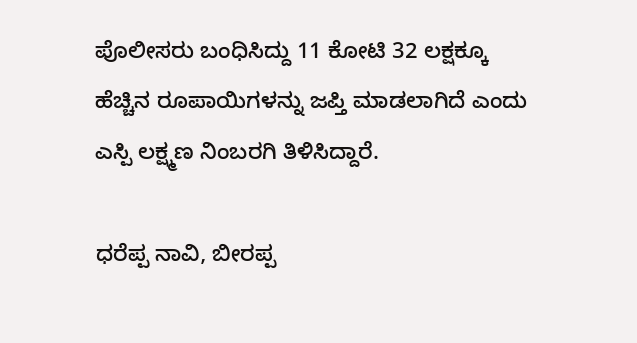ಪೊಲೀಸರು ಬಂಧಿಸಿದ್ದು 11 ಕೋಟಿ 32 ಲಕ್ಷಕ್ಕೂ ಹೆಚ್ಚಿನ ರೂಪಾಯಿಗಳನ್ನು ಜಪ್ತಿ ಮಾಡಲಾಗಿದೆ ಎಂದು ಎಸ್ಪಿ ಲಕ್ಷ್ಮಣ ನಿಂಬರಗಿ ತಿಳಿಸಿದ್ದಾರೆ.

ಧರೆಪ್ಪ ನಾವಿ, ಬೀರಪ್ಪ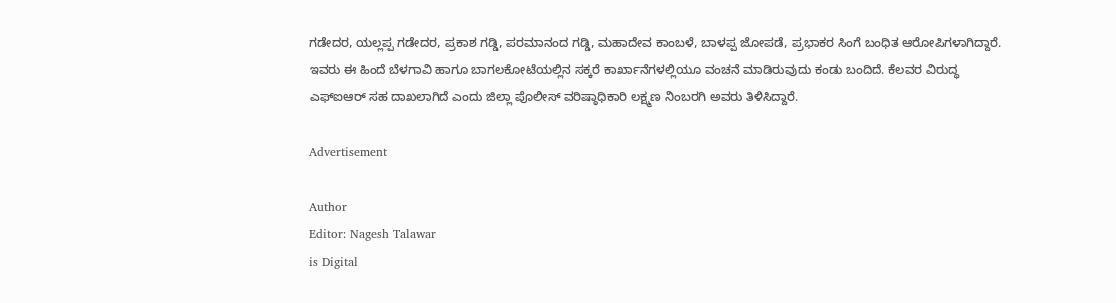ಗಡೇದರ, ಯಲ್ಲಪ್ಪ ಗಡೇದರ, ಪ್ರಕಾಶ ಗಡ್ಡಿ, ಪರಮಾನಂದ ಗಡ್ಡಿ, ಮಹಾದೇವ ಕಾಂಬಳೆ, ಬಾಳಪ್ಪ ಜೋಪಡೆ, ಪ್ರಭಾಕರ ಸಿಂಗೆ ಬಂಧಿತ ಆರೋಪಿಗಳಾಗಿದ್ದಾರೆ. ಇವರು ಈ ಹಿಂದೆ ಬೆಳಗಾವಿ ಹಾಗೂ ಬಾಗಲಕೋಟೆಯಲ್ಲಿನ ಸಕ್ಕರೆ ಕಾರ್ಖಾನೆಗಳಲ್ಲಿಯೂ ವಂಚನೆ ಮಾಡಿರುವುದು ಕಂಡು ಬಂದಿದೆ. ಕೆಲವರ ವಿರುದ್ಧ ಎಫ್ಐಆರ್ ಸಹ ದಾಖಲಾಗಿದೆ ಎಂದು ಜಿಲ್ಲಾ ಪೊಲೀಸ್ ವರಿಷ್ಠಾಧಿಕಾರಿ ಲಕ್ಷ್ಮಣ ನಿಂಬರಗಿ ಅವರು ತಿಳಿಸಿದ್ದಾರೆ.

Advertisement

Author
Editor: Nagesh Talawar
is Digital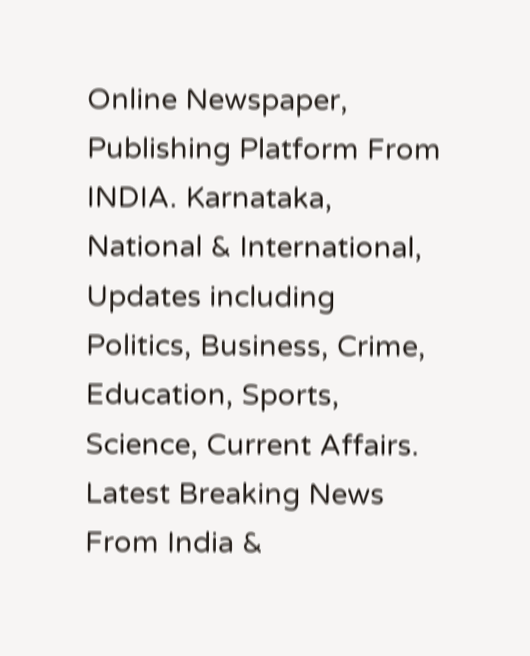Online Newspaper, Publishing Platform From INDIA. Karnataka, National & International, Updates including Politics, Business, Crime, Education, Sports, Science, Current Affairs. Latest Breaking News From India &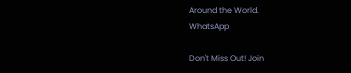Around the World.
WhatsApp

Don't Miss Out! Join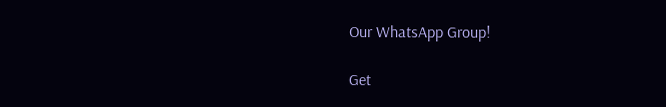Our WhatsApp Group!

Get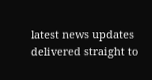latest news updates delivered straight to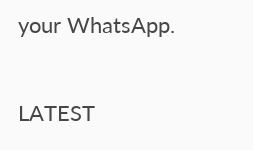your WhatsApp.

LATEST